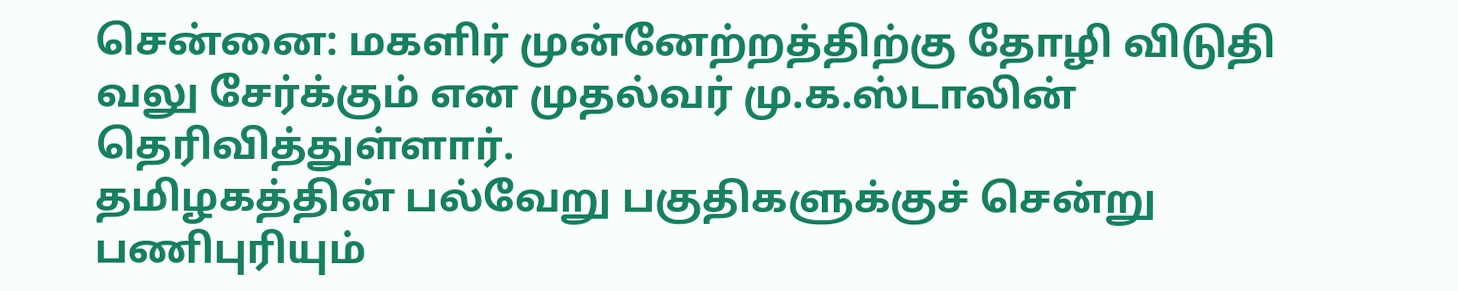சென்னை: மகளிர் முன்னேற்றத்திற்கு தோழி விடுதி வலு சேர்க்கும் என முதல்வர் மு.க.ஸ்டாலின் தெரிவித்துள்ளார்.
தமிழகத்தின் பல்வேறு பகுதிகளுக்குச் சென்று பணிபுரியும்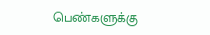பெண்களுக்கு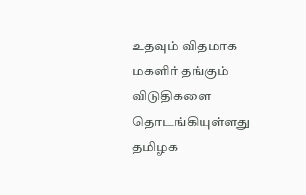உதவும் விதமாக மகளிர் தங்கும் விடுதிகளை தொடங்கியுள்ளது தமிழக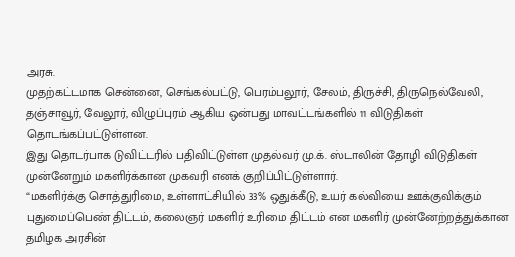அரசு.
முதற்கட்டமாக சென்னை, செங்கல்பட்டு, பெரம்பலூர், சேலம், திருச்சி, திருநெல்வேலி, தஞ்சாவூர், வேலூர், விழுப்புரம் ஆகிய ஒன்பது மாவட்டங்களில் 11 விடுதிகள் தொடங்கப்பட்டுள்ளன.
இது தொடர்பாக டுவிட்டரில் பதிவிட்டுள்ள முதல்வர் மு.க். ஸ்டாலின் தோழி விடுதிகள் முன்னேறும் மகளிர்க்கான முகவரி எனக் குறிப்பிட்டுள்ளார்.
“மகளிர்க்கு சொத்துரிமை, உள்ளாட்சியில் 33% ஒதுக்கீடு, உயர் கல்வியை ஊக்குவிக்கும் புதுமைப்பெண் திட்டம், கலைஞர் மகளிர் உரிமை திட்டம் என மகளிர் முன்னேற்றத்துக்கான தமிழக அரசின்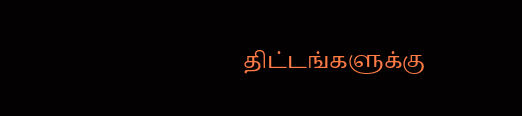திட்டங்களுக்கு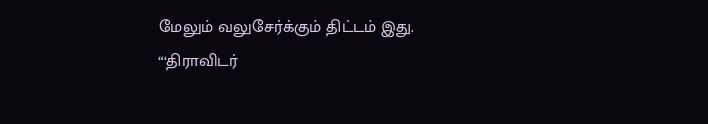மேலும் வலுசேர்க்கும் திட்டம் இது.
“‘திராவிடர்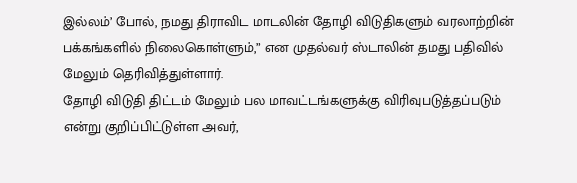இல்லம்’ போல், நமது திராவிட மாடலின் தோழி விடுதிகளும் வரலாற்றின் பக்கங்களில் நிலைகொள்ளும்,” என முதல்வர் ஸ்டாலின் தமது பதிவில் மேலும் தெரிவித்துள்ளார்.
தோழி விடுதி திட்டம் மேலும் பல மாவட்டங்களுக்கு விரிவுபடுத்தப்படும் என்று குறிப்பிட்டுள்ள அவர்,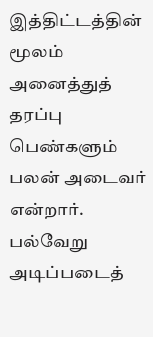இத்திட்டத்தின் மூலம் அனைத்துத் தரப்பு பெண்களும் பலன் அடைவர் என்றார்.
பல்வேறு அடிப்படைத்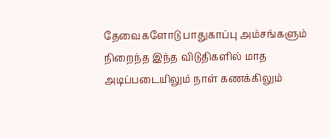தேவைகளோடு பாதுகாப்பு அம்சங்களும் நிறைந்த இந்த விடுதிகளில் மாத அடிப்படையிலும் நாள் கணக்கிலும்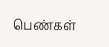பெண்கள்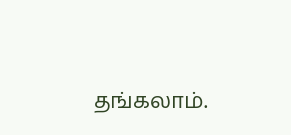தங்கலாம்.